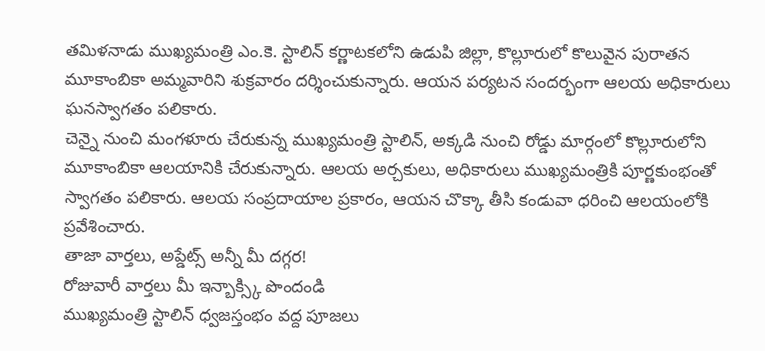తమిళనాడు ముఖ్యమంత్రి ఎం.కె. స్టాలిన్ కర్ణాటకలోని ఉడుపి జిల్లా, కొల్లూరులో కొలువైన పురాతన మూకాంబికా అమ్మవారిని శుక్రవారం దర్శించుకున్నారు. ఆయన పర్యటన సందర్భంగా ఆలయ అధికారులు ఘనస్వాగతం పలికారు.
చెన్నై నుంచి మంగళూరు చేరుకున్న ముఖ్యమంత్రి స్టాలిన్, అక్కడి నుంచి రోడ్డు మార్గంలో కొల్లూరులోని మూకాంబికా ఆలయానికి చేరుకున్నారు. ఆలయ అర్చకులు, అధికారులు ముఖ్యమంత్రికి పూర్ణకుంభంతో స్వాగతం పలికారు. ఆలయ సంప్రదాయాల ప్రకారం, ఆయన చొక్కా తీసి కండువా ధరించి ఆలయంలోకి ప్రవేశించారు.
తాజా వార్తలు, అప్డేట్స్ అన్నీ మీ దగ్గర!
రోజువారీ వార్తలు మీ ఇన్బాక్స్కి పొందండి
ముఖ్యమంత్రి స్టాలిన్ ధ్వజస్తంభం వద్ద పూజలు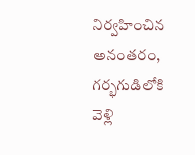నిర్వహించిన అనంతరం, గర్భగుడిలోకి వెళ్లి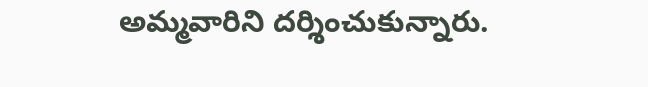అమ్మవారిని దర్శించుకున్నారు.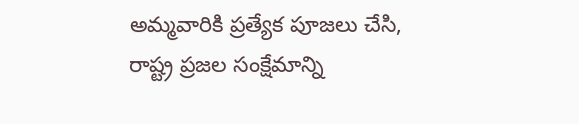అమ్మవారికి ప్రత్యేక పూజలు చేసి, రాష్ట్ర ప్రజల సంక్షేమాన్ని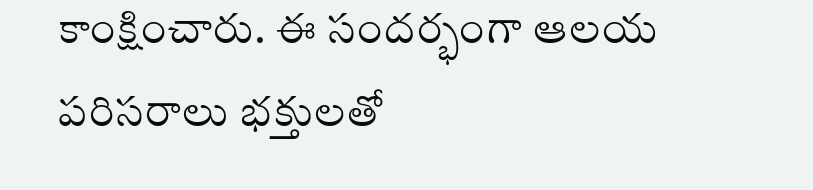కాంక్షించారు. ఈ సందర్భంగా ఆలయ పరిసరాలు భక్తులతో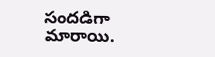సందడిగా మారాయి.